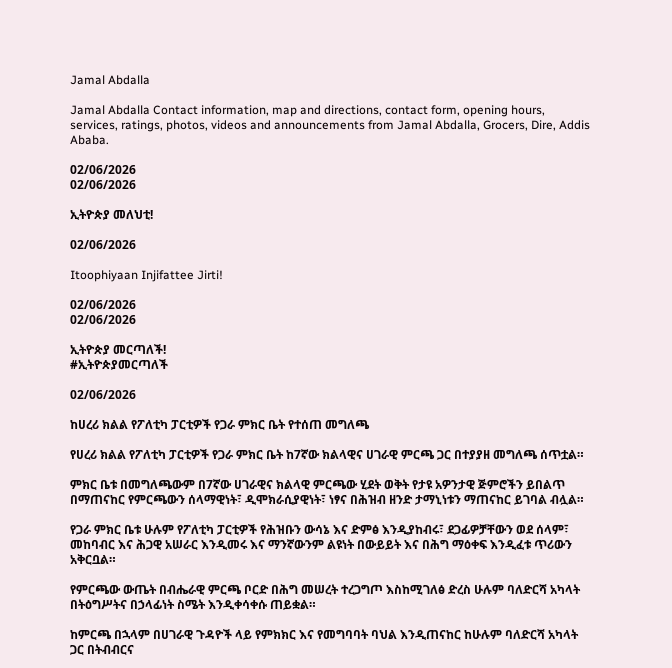Jamal Abdalla

Jamal Abdalla Contact information, map and directions, contact form, opening hours, services, ratings, photos, videos and announcements from Jamal Abdalla, Grocers, Dire, Addis Ababa.

02/06/2026
02/06/2026

ኢትዮጵያ መለህቲ!

02/06/2026

Itoophiyaan Injifattee Jirti!

02/06/2026
02/06/2026

ኢትዮጵያ መርጣለች!
#ኢትዮጵያመርጣለች

02/06/2026

ከሀረሪ ክልል የፖለቲካ ፓርቲዎች የጋራ ምክር ቤት የተሰጠ መግለጫ

የሀረሪ ክልል የፖለቲካ ፓርቲዎች የጋራ ምክር ቤት ከ7ኛው ክልላዊና ሀገራዊ ምርጫ ጋር በተያያዘ መግለጫ ሰጥቷል።

ምክር ቤቱ በመግለጫውም በ7ኛው ሀገራዊና ክልላዊ ምርጫው ሂደት ወቅት የታዩ አዎንታዊ ጅምሮችን ይበልጥ በማጠናከር የምርጫውን ሰላማዊነት፣ ዲሞክራሲያዊነት፣ ነፃና በሕዝብ ዘንድ ታማኒነቱን ማጠናከር ይገባል ብሏል።

የጋራ ምክር ቤቱ ሁሉም የፖለቲካ ፓርቲዎች የሕዝቡን ውሳኔ እና ድምፅ እንዲያከብሩ፣ ደጋፊዎቻቸውን ወደ ሰላም፣ መከባብር እና ሕጋዊ አሠራር እንዲመሩ እና ማንኛውንም ልዩነት በውይይት እና በሕግ ማዕቀፍ እንዲፈቱ ጥሪውን አቅርቧል።

የምርጫው ውጤት በብሔራዊ ምርጫ ቦርድ በሕግ መሠረት ተረጋግጦ እስከሚገለፅ ድረስ ሁሉም ባለድርሻ አካላት በትዕግሥትና በኃላፊነት ስሜት እንዲቀሳቀሱ ጠይቋል።

ከምርጫ በኋላም በሀገራዊ ጉዳዮች ላይ የምክክር እና የመግባባት ባህል እንዲጠናከር ከሁሉም ባለድርሻ አካላት ጋር በትብብርና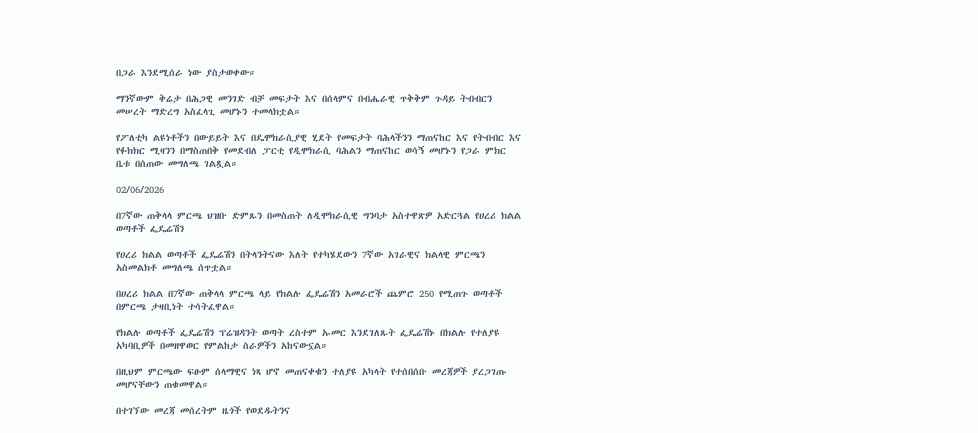በጋራ እንደሚሰራ ነው ያስታወቀው።

ማንኛውም ቅሬታ በሕጋዊ መንገድ ብቻ መፍታት እና በሰላምና በብሔራዊ ጥቅቅም ጉዳይ ትብብርን መሠረት ማድረግ አስፈላጊ መሆኑን ተመላክቷል።

የፖለቲካ ልዩነቶችን በውይይት እና በዴሞክራሲያዊ ሂደት የመፍታት ባሕላችንን ማጠናከር እና የትብብር እና የፉክክር ሚዛንን በማስጠበቅ የመደብለ ፓርቲ የዲሞክራሲ ባሕልን ማጠናከር ወሳኝ መሆኑን የጋራ ምክር ቤቱ በሰጠው መግለጫ ገልጿል።

02/06/2026

በ7ኛው ጠቅላላ ምርጫ ህዝቡ ድምጹን በመስጠት ለዲሞክራሲዊ ግንባታ አስተዋጽዎ አድርጓል የሀረሪ ክልል ወጣቶች ፌዴሬሽን

የሀረሪ ክልል ወጣቶች ፌዴሬሽን በትላንትናው እለት የተካሄደውን 7ኛው አገራዊና ክልላዊ ምርጫን አስመልክቶ መግለጫ ሰጥቷል።

በሀረሪ ክልል በ7ኛው ጠቅላላ ምርጫ ላይ የክልሉ ፌዴሬሽን አመራሮች ጨምሮ 250 የሚጠጉ ወጣቶች በምርጫ ታዛቢነት ተሳትፈዋል።

የክልሉ ወጣቶች ፌዴሬሽን ፕሬዝዳንት ወጣት ረስተም ኡመር እንደገለጹት ፌዴሬሽኑ በክልሉ የተለያዩ አካባቢዎች በመዘዋወር የምልከታ ስራዎችን አከናውኗል።

በዚህም ምርጫው ፍፁም ሰላማዊና ነጻ ሆኖ መጠናቀቁን ተለያዩ አካላት የተሰበሰቡ መረጃዎች ያረጋገጡ መሆናቸውን ጠቁመዋል።

በተገኘው መረጃ መሰረትም ዜጎች የወደዱትንና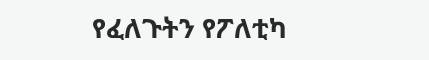የፈለጉትን የፖለቲካ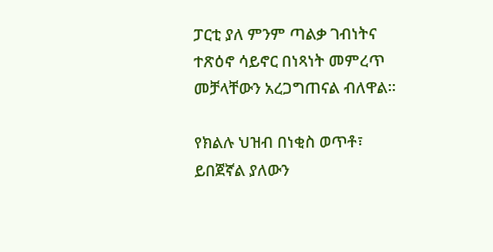ፓርቲ ያለ ምንም ጣልቃ ገብነትና ተጽዕኖ ሳይኖር በነጻነት መምረጥ መቻላቸውን አረጋግጠናል ብለዋል።

የክልሉ ህዝብ በነቂስ ወጥቶ፣ ይበጀኛል ያለውን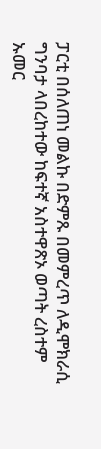ፓርቲ በሰለጠነ መልኩ በድምጹ በመምረጥ ለዲሞክራሲ ግንባታ ላበረከተው ከፍተኛ አስተዋጽኦ ወጣት ረስተም ኡመር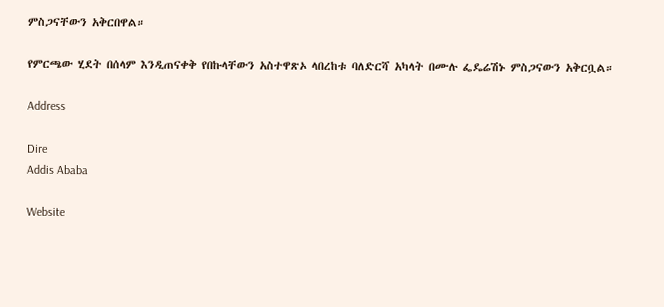ምስጋናቸውን አቅርበዋል።

የምርጫው ሂደት በሰላም እንዲጠናቀቅ የበኩላቸውን አስተዋጽኦ ላበረከቱ ባለድርሻ አካላት በሙሉ ፌዴሬሽኑ ምስጋናውን አቅርቧል።

Address

Dire
Addis Ababa

Website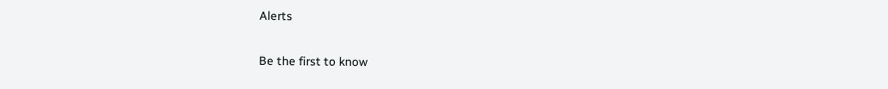Alerts

Be the first to know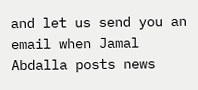and let us send you an email when Jamal Abdalla posts news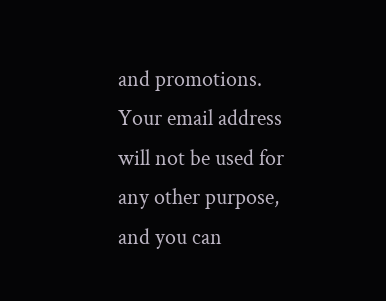and promotions. Your email address will not be used for any other purpose, and you can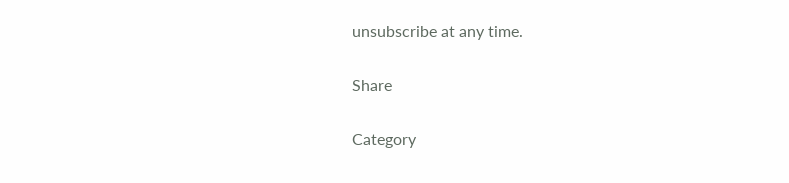unsubscribe at any time.

Share

Category